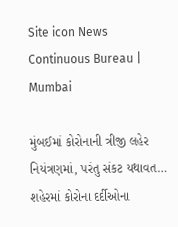Site icon News Continuous Bureau | Mumbai

મુંબઈમાં કોરોનાની ત્રીજી લહેર નિયંત્રણમાં, પરંતુ સંકટ યથાવત… શહેરમાં કોરોના દર્દીઓના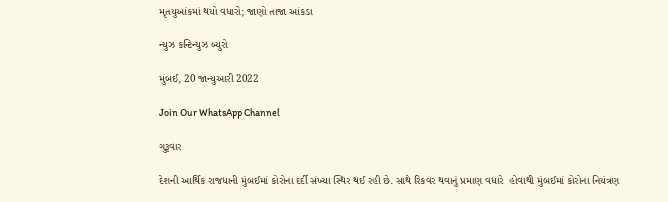મૃતયુઆંકમાં થયો વધારો; જાણો તાજા આંકડા

ન્યુઝ કન્ટિન્યુઝ બ્યુરો

મુંબઈ, 20 જાન્યુઆરી 2022

Join Our WhatsApp Channel

ગુરૂવાર

દેશની આર્થિક રાજધાની મુંબઈમાં કોરોના દર્દી સંખ્યા સ્થિર થઈ રહી છે. સાથે રિકવર થવાનું પ્રમાણ વધારે  હોવાથી મુંબઈમાં કોરોના નિયંત્રણ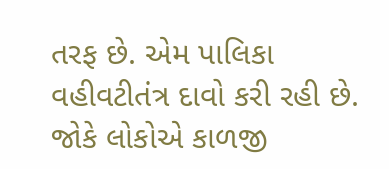તરફ છે. એમ પાલિકા વહીવટીતંત્ર દાવો કરી રહી છે. જોકે લોકોએ કાળજી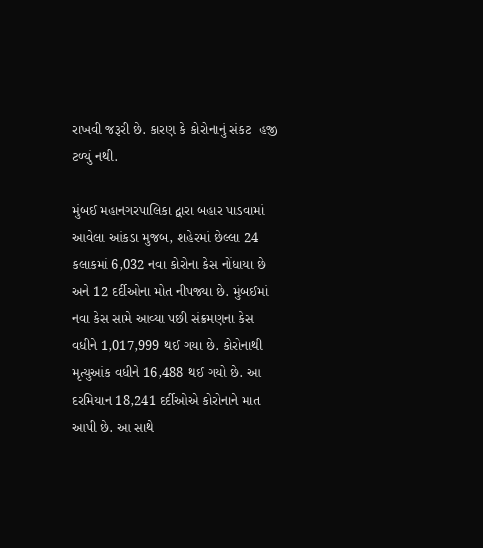રાખવી જરૂરી છે. કારણ કે કોરોનાનું સંકટ  હજી ટળ્યું નથી.

મુંબઈ મહાનગરપાલિકા દ્વારા બહાર પાડવામાં આવેલા આંકડા મુજબ, શહેરમાં છેલ્લા 24 કલાકમાં 6,032 નવા કોરોના કેસ નોંધાયા છે અને 12 દર્દીઓના મોત નીપજ્યા છે. મુંબઈમાં નવા કેસ સામે આવ્યા પછી સંક્રમણના કેસ વધીને 1,017,999 થઈ ગયા છે. કોરોનાથી મૃત્યુઆંક વધીને 16,488 થઈ ગયો છે. આ દરમિયાન 18,241 દર્દીઓએ કોરોનાને માત આપી છે. આ સાથે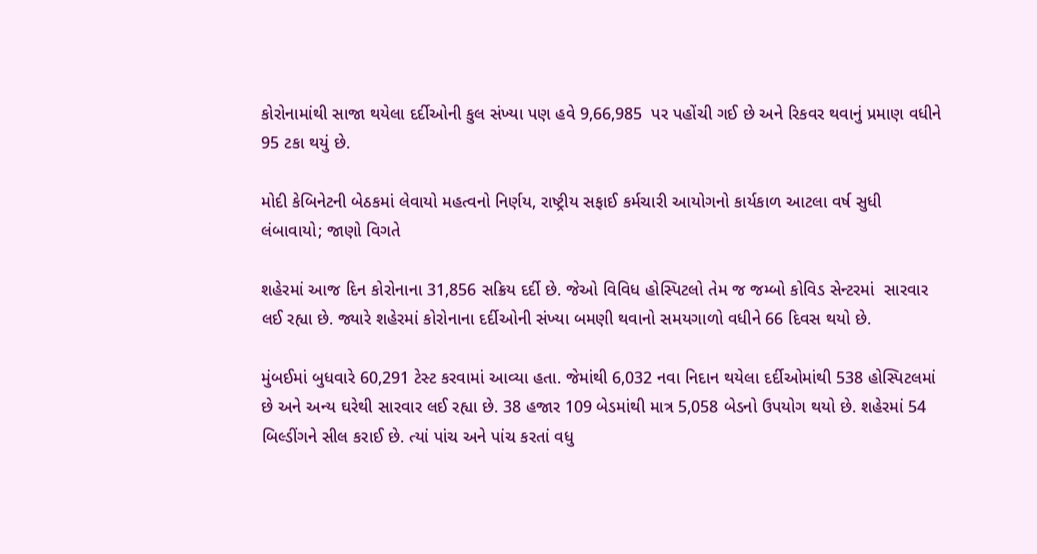કોરોનામાંથી સાજા થયેલા દર્દીઓની કુલ સંખ્યા પણ હવે 9,66,985  પર પહોંચી ગઈ છે અને રિકવર થવાનું પ્રમાણ વધીને 95 ટકા થયું છે.

મોદી કેબિનેટની બેઠકમાં લેવાયો મહત્વનો નિર્ણય, રાષ્ટ્રીય સફાઈ કર્મચારી આયોગનો કાર્યકાળ આટલા વર્ષ સુધી લંબાવાયો; જાણો વિગતે

શહેરમાં આજ દિન કોરોનાના 31,856 સક્રિય દર્દી છે. જેઓ વિવિધ હોસ્પિટલો તેમ જ જમ્બો કોવિડ સેન્ટરમાં  સારવાર લઈ રહ્યા છે. જ્યારે શહેરમાં કોરોનાના દર્દીઓની સંખ્યા બમણી થવાનો સમયગાળો વધીને 66 દિવસ થયો છે.

મુંબઈમાં બુધવારે 60,291 ટેસ્ટ કરવામાં આવ્યા હતા. જેમાંથી 6,032 નવા નિદાન થયેલા દર્દીઓમાંથી 538 હોસ્પિટલમાં છે અને અન્ય ઘરેથી સારવાર લઈ રહ્યા છે. 38 હજાર 109 બેડમાંથી માત્ર 5,058 બેડનો ઉપયોગ થયો છે. શહેરમાં 54 બિલ્ડીંગને સીલ કરાઈ છે. ત્યાં પાંચ અને પાંચ કરતાં વધુ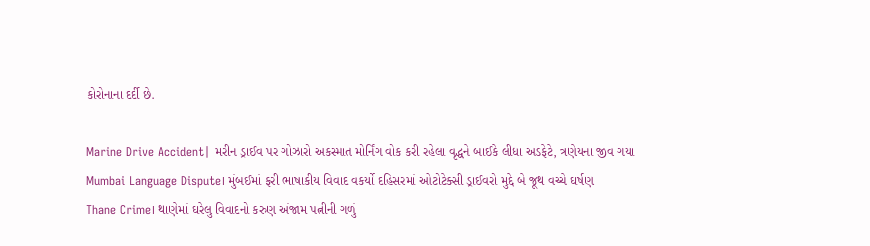કોરોનાના દર્દી છે.

Marine Drive Accident| મરીન ડ્રાઈવ પર ગોઝારો અકસ્માત મોર્નિંગ વોક કરી રહેલા વૃદ્ધને બાઈકે લીધા અડફેટે, ત્રણેયના જીવ ગયા
Mumbai Language Dispute। મુંબઈમાં ફરી ભાષાકીય વિવાદ વકર્યો દહિસરમાં ઓટોટેક્સી ડ્રાઈવરો મુદ્દે બે જૂથ વચ્ચે ઘર્ષણ
Thane Crime। થાણેમાં ઘરેલુ વિવાદનો કરુણ અંજામ પત્નીની ગળું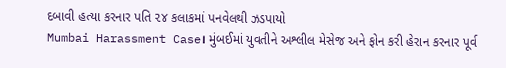દબાવી હત્યા કરનાર પતિ ૨૪ કલાકમાં પનવેલથી ઝડપાયો
Mumbai Harassment Case। મુંબઈમાં યુવતીને અશ્લીલ મેસેજ અને ફોન કરી હેરાન કરનાર પૂર્વ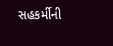સહકર્મીની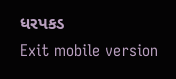ધરપકડ
Exit mobile version